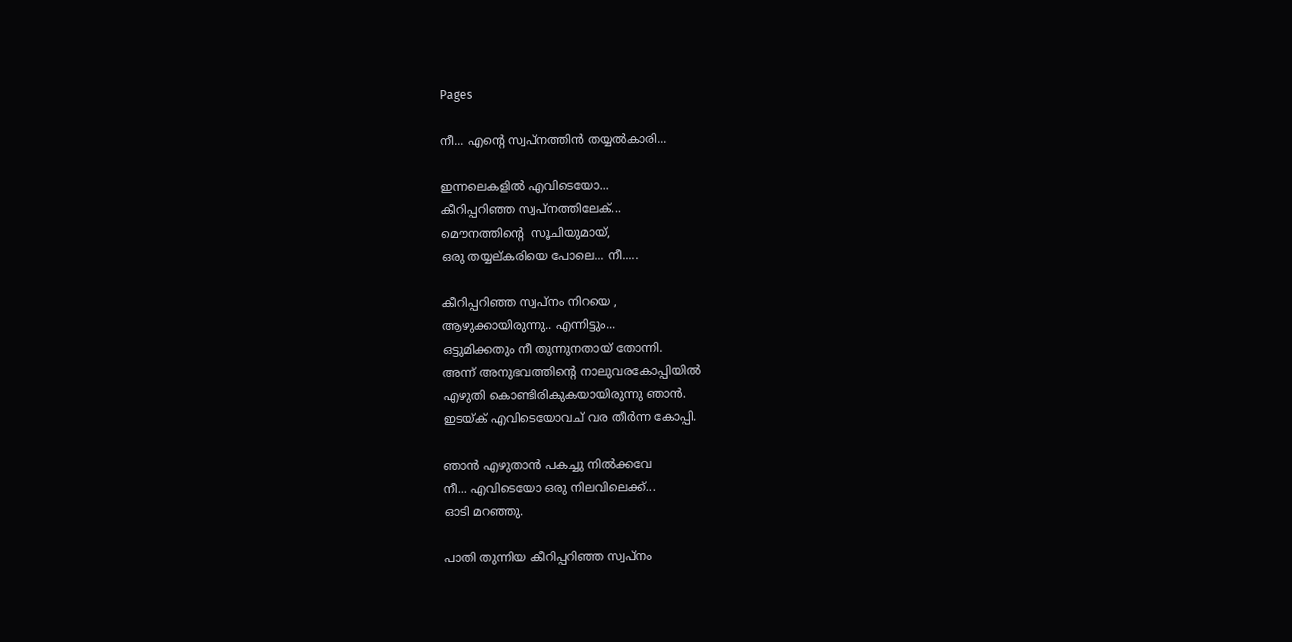Pages

നീ... എന്റെ സ്വപ്നത്തിന്‍ തയ്യല്‍കാരി...

ഇന്നലെകളില്‍ എവിടെയോ...
കീറിപ്പറിഞ്ഞ സ്വപ്നത്തിലേക്...
മൌനത്തിന്റെ  സൂചിയുമായ്,
ഒരു തയ്യല്കരിയെ പോലെ... നീ.....

കീറിപ്പറിഞ്ഞ സ്വപ്നം നിറയെ ,
ആഴുക്കായിരുന്നു.. എന്നിട്ടും...
ഒട്ടുമിക്കതും നീ തുന്നുനതായ് തോന്നി.
അന്ന് അനുഭവത്തിന്റെ നാലുവരകോപ്പിയില്‍
എഴുതി കൊണ്ടിരികുകയായിരുന്നു ഞാന്‍.
ഇടയ്ക് എവിടെയോവച് വര തീര്‍ന്ന കോപ്പി.

ഞാന്‍ എഴുതാന്‍ പകച്ചു നില്‍ക്കവേ
നീ... എവിടെയോ ഒരു നിലവിലെക്ക്...
ഓടി മറഞ്ഞു.

പാതി തുന്നിയ കീറിപ്പറിഞ്ഞ സ്വപ്നം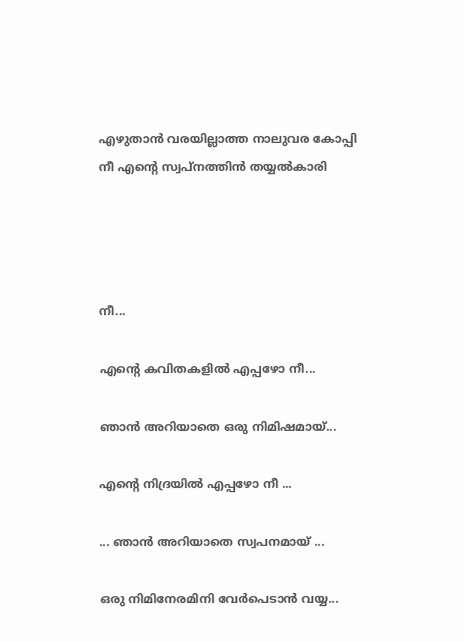എഴുതാന്‍ വരയില്ലാത്ത നാലുവര കോപ്പി
നീ എന്റെ സ്വപ്നത്തിന്‍ തയ്യല്‍കാരി




നീ...

എന്റെ കവിതകളില്‍ എപ്പഴോ നീ...

ഞാന്‍ അറിയാതെ ഒരു നിമിഷമായ്...

എന്റെ നിദ്രയില്‍ എപ്പഴോ നീ ...

... ഞാന്‍ അറിയാതെ സ്വപനമായ് ...

ഒരു നിമിനേരമിനി വേര്‍പെടാന്‍ വയ്യ...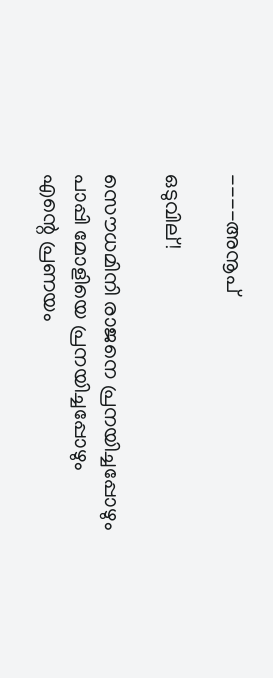----അനൂപ്‌

ഒടുവില്!

സൌധമിനി രാജനെ പ്രനയിച്ചപ്പോഴും
പാപ്പി മോളിയെ പ്രനയിച്ചപ്പോഴും
എന്റെ പ്രണയം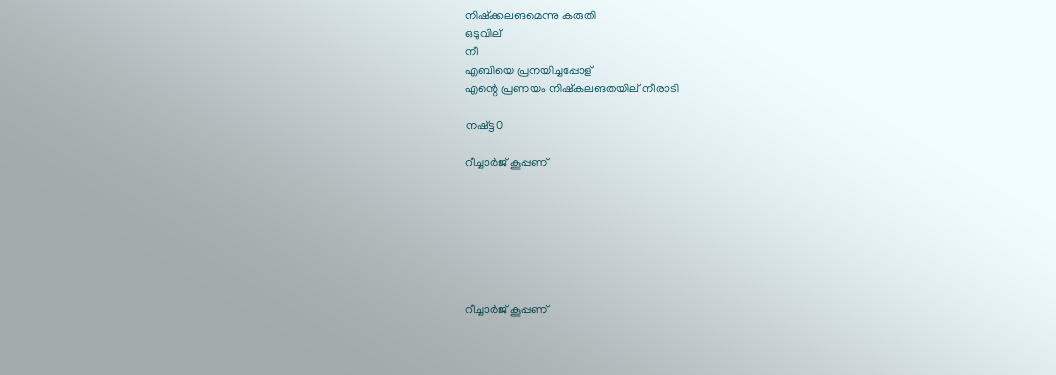നിഷ്ക്കലങമെന്നു കരുതി
ഒടുവില്
നീ
എബിയെ പ്രനയിച്ചപ്പോള്
എന്റെ പ്രണയം നിഷ്കലങതയില് നീരാടി

നഷ്ട്ട0

റീച്ചാര്‍ജ് കൂപ്പണ്







റീച്ചാര്‍ജ് കൂപ്പണ്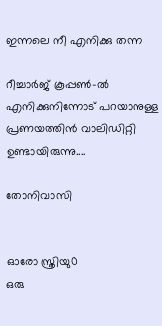ഇന്നലെ നീ എനിക്കു തന്ന

റീച്ചാര്‍ജ് കൂപ്പണ്‍-ല്‍
എനിക്കുനിന്നോട് പറയാനുള്ള
പ്രണയത്തിന്‍ വാലിഡിറ്റി ഉണ്ടായിരുന്നു....

തോനിവാസി


ഓരോ സ്ത്രിയു0
ഒരു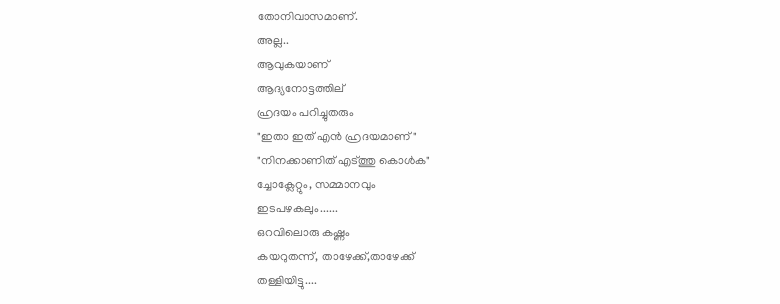തോനിവാസമാണ്.
അല്ല..
ആവുകയാണ്
ആദ്യനോട്ടത്തില്
ഹ്രദയം പറിച്ചുതരും
"ഇതാ ഇത് എന്‍ ഹ്രദയമാണ്"
"നിനക്കാണിത് എട്ത്തു കൊള്‍ക"
ച്ചോക്ലേറ്റും, സമ്മാനവും
ഇടപഴകലും......
ഒറവിലൊരു കഷ്ണം
കയറുതന്ന്, താഴേക്ക്,താഴേക്ക്
തള്ളിയിട്ടു....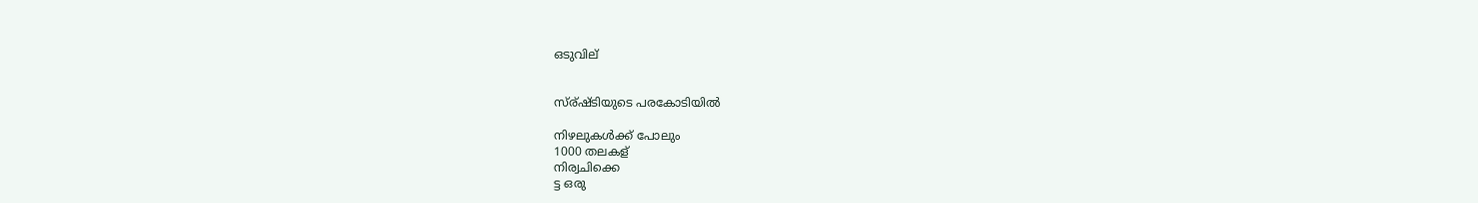ഒടുവില്


സ്ര്ഷ്ടിയുടെ പരകോടിയില്‍

നിഴലുകള്‍ക്ക് പോലും
1000 തലകള്
നിര്വചിക്കെ
ട്ട ഒരു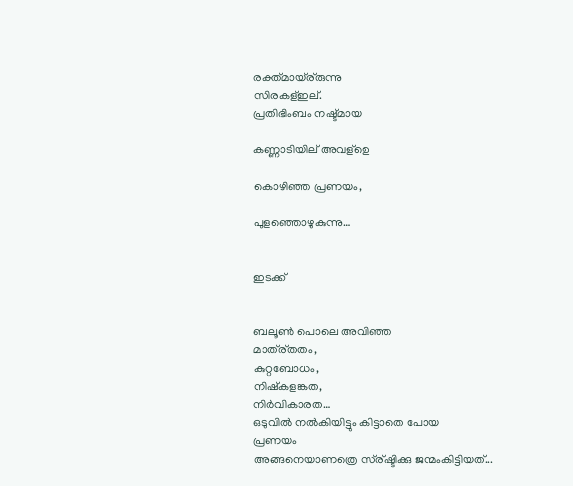രക്ത്മായ്ര്രുന്നു
സിരകള്ഇല്.
പ്രതിഭിംബം നഷ്ട്മായ

കണ്ണാടിയില് അവള്ഉെ

കൊഴിഞ്ഞ പ്രണയം,

പുളഞ്ഞൊഴുകുന്നു…


ഇടക്ക്


ബലൂണ്‍ പൊലെ അവിഞ്ഞ
മാത്ര്തതം,
കുറ്റബോധം,
നിഷ്കളങ്കത,
നിര്‍വികാരത…
ഒടുവില്‍ നല്‍കിയിട്ടും കിട്ടാതെ പോയ
പ്രണയം
അങ്ങനെയാണത്രെ സ്ര്ഷ്ടിക്കു ജന്മംകിട്ടിയത്...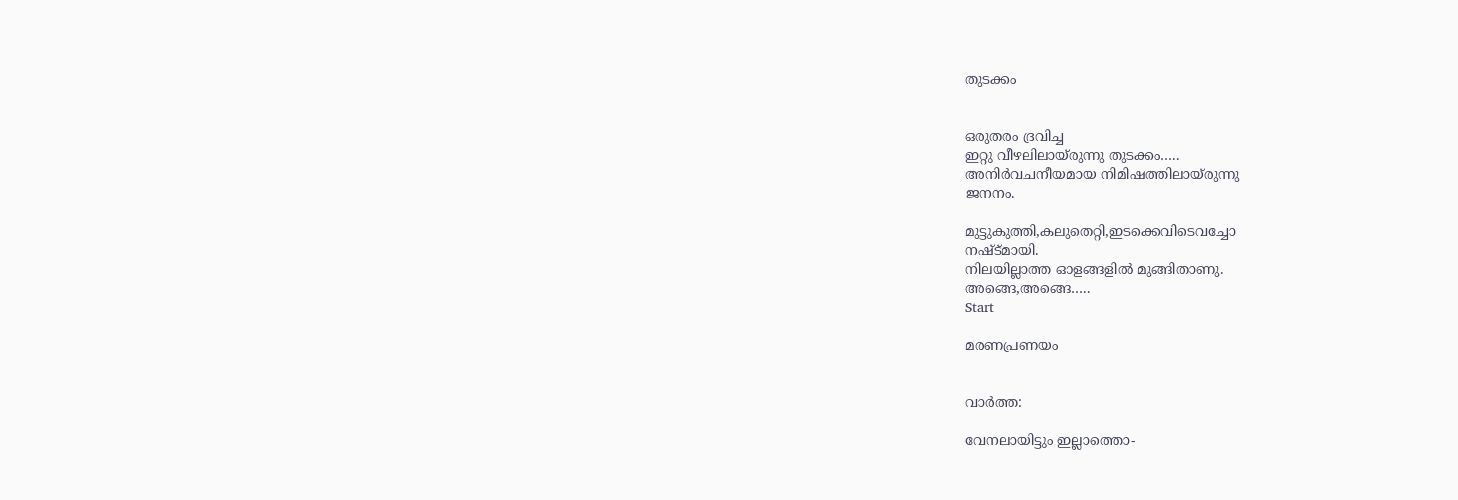തുടക്കം


ഒരുതരം ദ്രവിച്ച
ഇറ്റു വീ‍ഴലിലായ്രുന്നു തുടക്കം…..
അനിര്‍വചനീയമായ നിമിഷത്തിലായ്രുന്നു
ജനനം.

മുട്ടുകുത്തി,കലുതെറ്റി,ഇടക്കെവിടെവച്ചോ
നഷ്ട്മായി.
നിലയില്ലാത്ത ഓളങ്ങളില്‍ മുങ്ങിതാണു.
അങ്ങെ,അങ്ങെ…..
Start

മരണപ്രണയം


വാർത്ത:

വേനലായിട്ടും ഇല്ലാത്തൊ-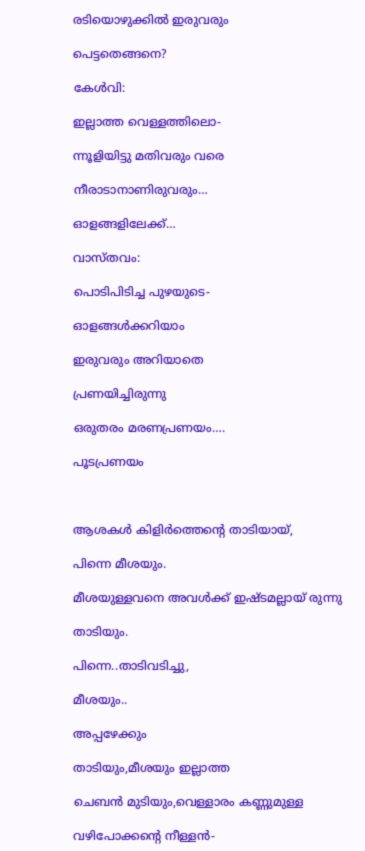രടിയൊഴുക്കിൽ ഇരുവരും

പെട്ടതെങ്ങനെ?

കേൾവി:

ഇല്ലാത്ത വെള്ളത്തിലൊ-

ന്നൂളിയിട്ടു മതിവരും വരെ

നീരാടാനാണിരുവരും…

ഓളങ്ങളിലേക്ക്…

വാസ്തവം:

പൊടിപിടിച്ച പുഴയുടെ‌‌-

ഓളങ്ങൾക്കറിയാം

ഇരുവരും അറിയാതെ

പ്രണയിച്ചിരുന്നു

ഒരുതരം മരണപ്രണയം….

പൂടപ്രണയം



ആശകൾ കിളിർത്തെന്റെ താടിയായ്,

പിന്നെ മീശയും.

മീശയുള്ളവനെ അവൾക്ക് ഇഷ്ടമല്ലായ് രുന്നു

താടിയും.

പിന്നെ..താടിവടിച്ചു,

മീശയും..

അപ്പഴേക്കും

താടിയും,മീശയും ഇല്ലാത്ത

ചെബൻ മുടിയും,വെള്ളാരം കണ്ണുമുള്ള

വഴിപോക്കന്റെ നീള്ളൻ-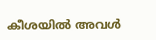കീശയിൽ അവൾ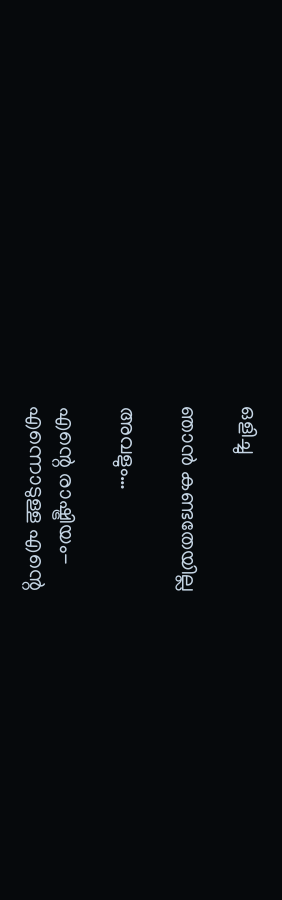ഒളിച്ചു

ഞാൻ കണ്ടതേയില്ല

അവളും…

എന്റെ രാഷ്ട്രിയം-
എന്നൊടുള്ള എന്റെ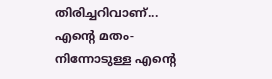തിരിച്ചറിവാണ്...
എന്റെ മതം-
നിന്നോടുള്ള എന്റെ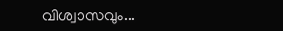വിശ്വാസവും...